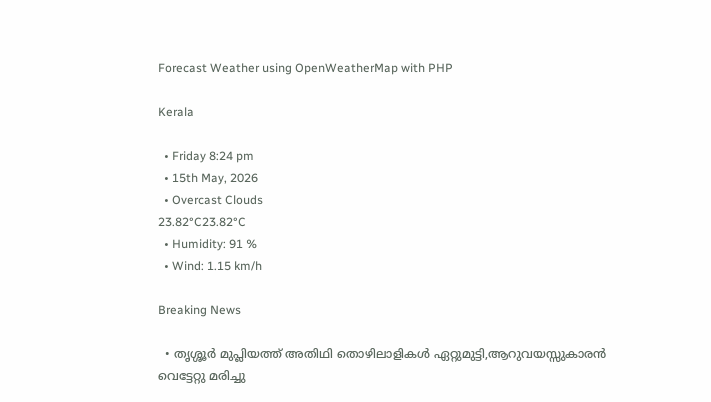Forecast Weather using OpenWeatherMap with PHP

Kerala

  • Friday 8:24 pm
  • 15th May, 2026
  • Overcast Clouds
23.82°C23.82°C
  • Humidity: 91 %
  • Wind: 1.15 km/h

Breaking News

  • തൃശ്ശൂർ മുപ്ലിയത്ത് അതിഥി തൊഴിലാളികൾ ഏറ്റുമുട്ടി,ആറുവയസ്സുകാരൻ വെട്ടേറ്റു മരിച്ചു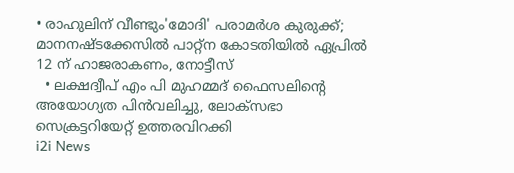• രാഹുലിന് വീണ്ടും'മോദി' പരാമര്‍ശ കുരുക്ക്; മാനനഷ്ടക്കേസിൽ പാറ്റ്ന കോടതിയിൽ ഏപ്രിൽ 12 ന് ഹാജരാകണം, നോട്ടീസ്
  • ലക്ഷദ്വീപ് എം പി മുഹമ്മദ് ഫൈസലിൻ്റെ അയോഗ്യത പിൻവലിച്ചു, ലോക്സഭാ  സെക്രട്ടറിയേറ്റ് ഉത്തരവിറക്കി
i2i News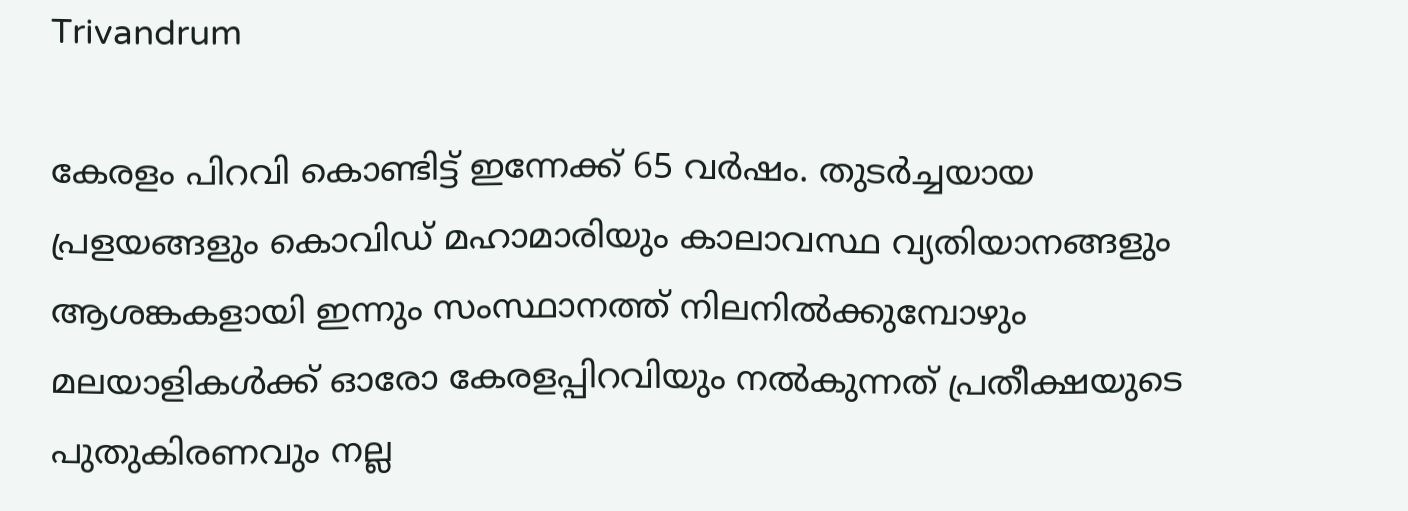Trivandrum

കേരളം പിറവി കൊണ്ടിട്ട് ഇന്നേക്ക് 65 വർഷം. തുടർച്ചയായ പ്രളയങ്ങളും കൊവിഡ് മഹാമാരിയും കാലാവസ്ഥ വ്യതിയാനങ്ങളും ആശങ്കകളായി ഇന്നും സംസ്ഥാനത്ത് നിലനിൽക്കുമ്പോഴും മലയാളികൾക്ക് ഓരോ കേരളപ്പിറവിയും നൽകുന്നത് പ്രതീക്ഷയുടെ പുതുകിരണവും നല്ല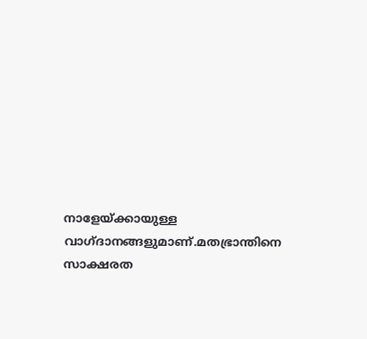നാളേയ്ക്കായുള്ള വാഗ്‌ദാനങ്ങളുമാണ്.മതഭ്രാന്തിനെ സാക്ഷരത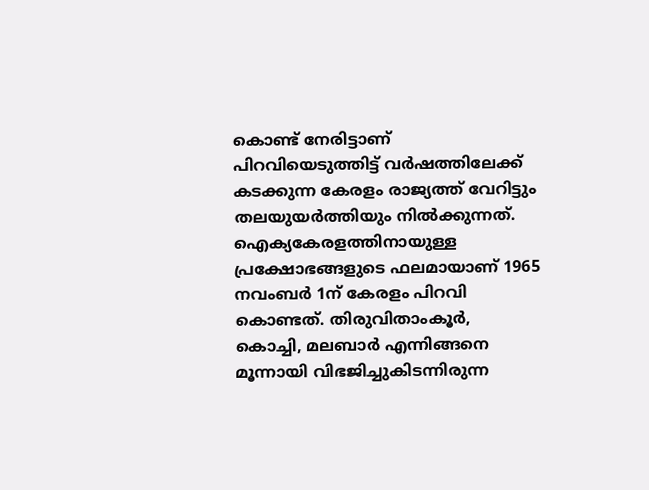കൊണ്ട് നേരിട്ടാണ് പിറവിയെടുത്തിട്ട് വർഷത്തിലേക്ക് കടക്കുന്ന കേരളം രാജ്യത്ത് വേറിട്ടും തലയുയർത്തിയും നിൽക്കുന്നത്. ഐക്യകേരളത്തിനായുള്ള പ്രക്ഷോഭങ്ങളുടെ ഫലമായാണ് 1965 നവംബർ 1ന് കേരളം പിറവി കൊണ്ടത്. തിരുവിതാംകൂർ, കൊച്ചി, മലബാർ എന്നിങ്ങനെ മൂന്നായി വിഭജിച്ചുകിടന്നിരുന്ന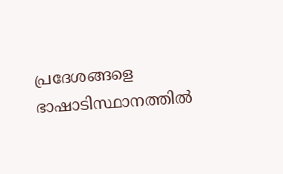പ്രദേശങ്ങളെ ഭാഷാടിസ്ഥാനത്തിൽ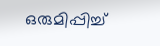ഒരുമിപ്പിച്ച്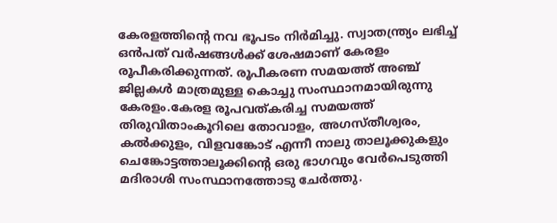കേരളത്തിന്‍റെ നവ ഭൂപടം നിർമിച്ചു. സ്വാതന്ത്ര്യം ലഭിച്ച് ഒൻപത് വർഷങ്ങൾക്ക് ശേഷമാണ് കേരളം രൂപീകരിക്കുന്നത്. രൂപീകരണ സമയത്ത് അഞ്ച് ജില്ലകൾ മാത്രമുള്ള കൊച്ചു സംസ്ഥാനമായിരുന്നു കേരളം.കേരള രൂപവത്കരിച്ച സമയത്ത് തിരുവിതാംകൂറിലെ തോവാളം, അഗസ്‌തീശ്വരം, കൽക്കുളം, വിളവങ്കോട്‌ എന്നീ നാലു താലൂക്കുകളും ചെങ്കോട്ടത്താലൂക്കിന്‍റെ ഒരു ഭാഗവും വേർപെടുത്തി മദിരാശി സംസ്ഥാനത്തോടു ചേർത്തു.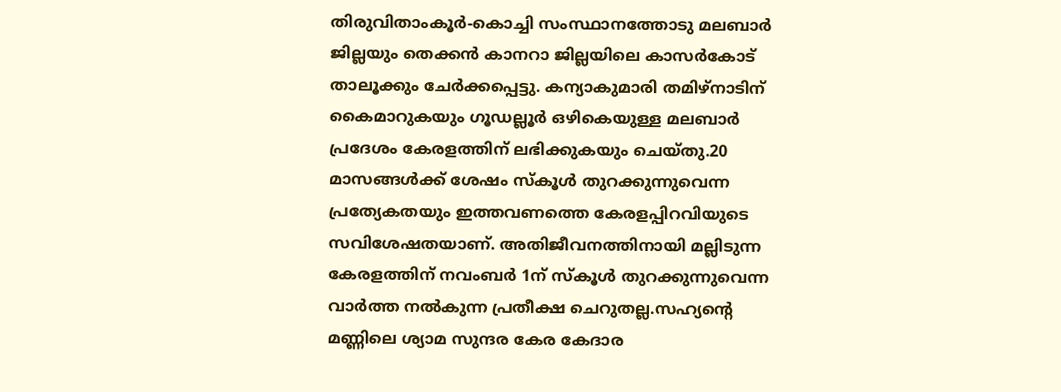തിരുവിതാംകൂർ-കൊച്ചി സംസ്ഥാനത്തോടു മലബാർ ജില്ലയും തെക്കൻ കാനറാ ജില്ലയിലെ കാസർകോട് താലൂക്കും ചേർക്കപ്പെട്ടു. കന്യാകുമാരി തമിഴ്നാടിന് കൈമാറുകയും ഗൂഡല്ലൂർ ഒഴികെയുള്ള മലബാർ പ്രദേശം കേരളത്തിന് ലഭിക്കുകയും ചെയ്തു.20 മാസങ്ങൾക്ക് ശേഷം സ്‌കൂൾ തുറക്കുന്നുവെന്ന പ്രത്യേകതയും ഇത്തവണത്തെ കേരളപ്പിറവിയുടെ സവിശേഷതയാണ്. അതിജീവനത്തിനായി മല്ലിടുന്ന കേരളത്തിന് നവംബർ 1ന് സ്‌കൂൾ തുറക്കുന്നുവെന്ന വാർത്ത നൽകുന്ന പ്രതീക്ഷ ചെറുതല്ല.സഹ്യന്‍റെ മണ്ണിലെ ശ്യാമ സുന്ദര കേര കേദാര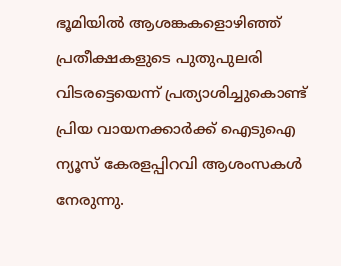ഭൂമിയിൽ ആശങ്കകളൊഴിഞ്ഞ് പ്രതീക്ഷകളുടെ പുതുപുലരി വിടരട്ടെയെന്ന് പ്രത്യാശിച്ചുകൊണ്ട് പ്രിയ വായനക്കാർക്ക് ഐടുഐ ന്യൂസ് കേരളപ്പിറവി ആശംസകൾ നേരുന്നു.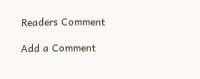Readers Comment

Add a Comment